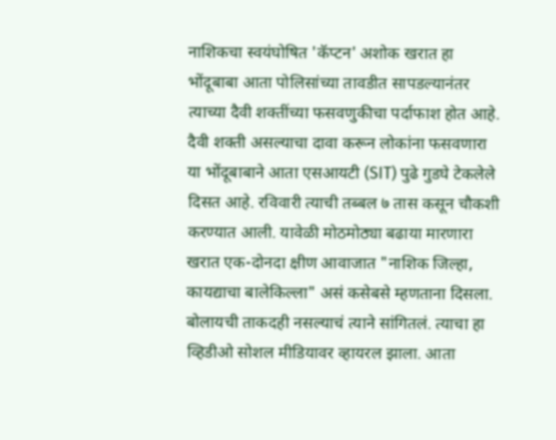नाशिकचा स्वयंघोषित 'कॅप्टन' अशोक खरात हा भोंदूबाबा आता पोलिसांच्या तावडीत सापडल्यानंतर त्याच्या दैवी शक्तींच्या फसवणुकीचा पर्दाफाश होत आहे. दैवी शक्ती असल्याचा दावा करून लोकांना फसवणारा या भोंदूबाबाने आता एसआयटी (SIT) पुढे गुडघे टेकलेले दिसत आहे. रविवारी त्याची तब्बल ७ तास कसून चौकशी करण्यात आली. यावेळी मोठमोठ्या बढाया मारणारा खरात एक-दोनदा क्षीण आवाजात "नाशिक जिल्हा, कायद्याचा बालेकिल्ला" असं कसेबसे म्हणताना दिसला. बोलायची ताकदही नसल्याचं त्याने सांगितलं. त्याचा हा व्हिडीओ सोशल मीडियावर व्हायरल झाला. आता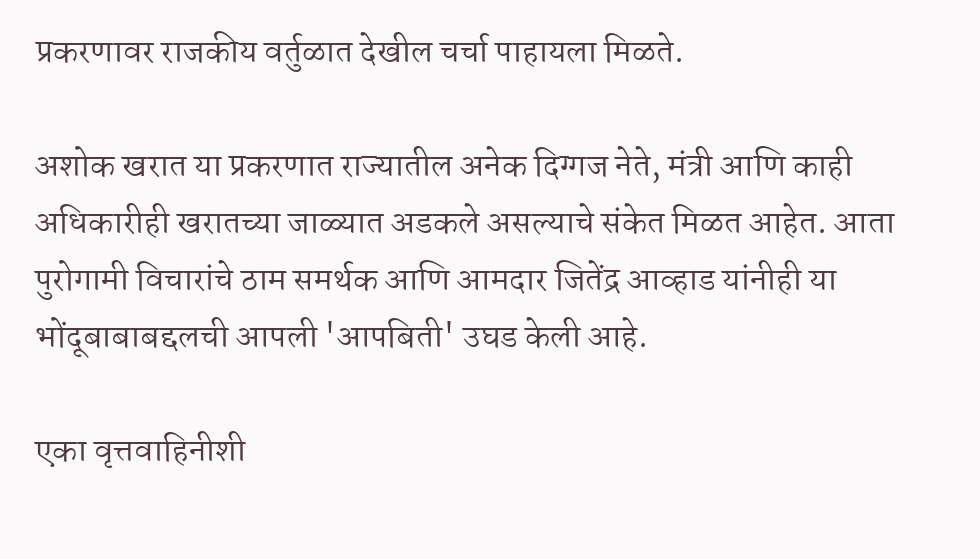प्रकरणावर राजकीय वर्तुळात देखील चर्चा पाहायला मिळते.

अशोक खरात या प्रकरणात राज्यातील अनेक दिग्गज नेते, मंत्री आणि काही अधिकारीही खरातच्या जाळ्यात अडकले असल्याचे संकेत मिळत आहेत. आता पुरोगामी विचारांचे ठाम समर्थक आणि आमदार जितेंद्र आव्हाड यांनीही या भोंदूबाबाबद्दलची आपली 'आपबिती' उघड केली आहे.

एका वृत्तवाहिनीशी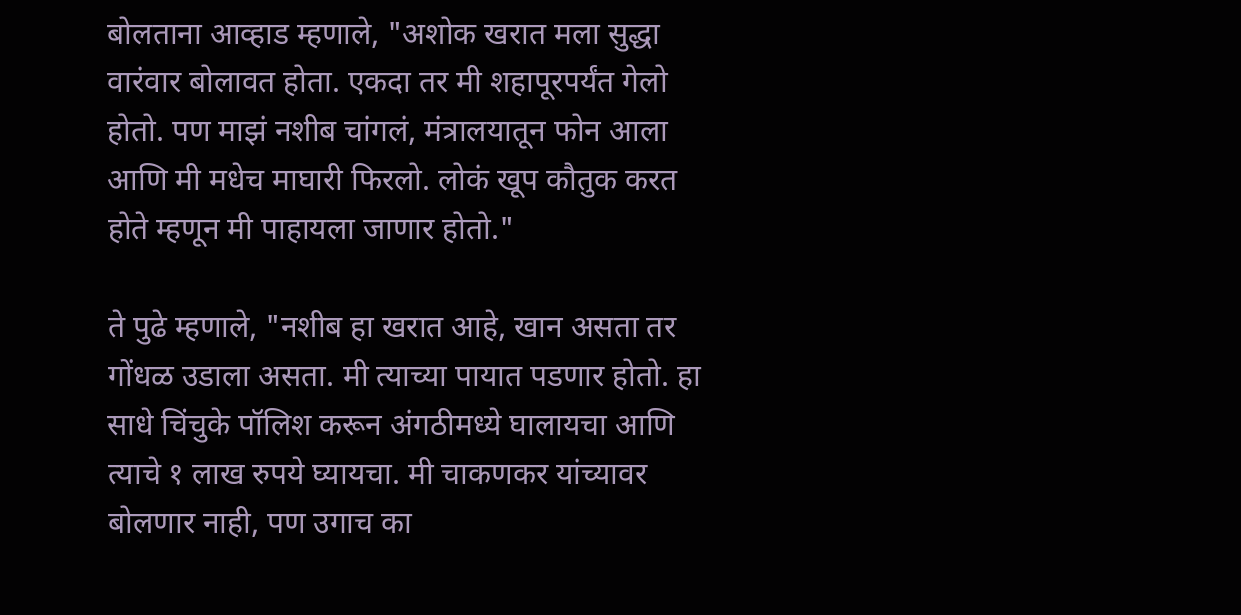बोलताना आव्हाड म्हणाले, "अशोक खरात मला सुद्धा वारंवार बोलावत होता. एकदा तर मी शहापूरपर्यंत गेलो होतो. पण माझं नशीब चांगलं, मंत्रालयातून फोन आला आणि मी मधेच माघारी फिरलो. लोकं खूप कौतुक करत होते म्हणून मी पाहायला जाणार होतो."

ते पुढे म्हणाले, "नशीब हा खरात आहे, खान असता तर गोंधळ उडाला असता. मी त्याच्या पायात पडणार होतो. हा साधे चिंचुके पॉलिश करून अंगठीमध्ये घालायचा आणि त्याचे १ लाख रुपये घ्यायचा. मी चाकणकर यांच्यावर बोलणार नाही, पण उगाच का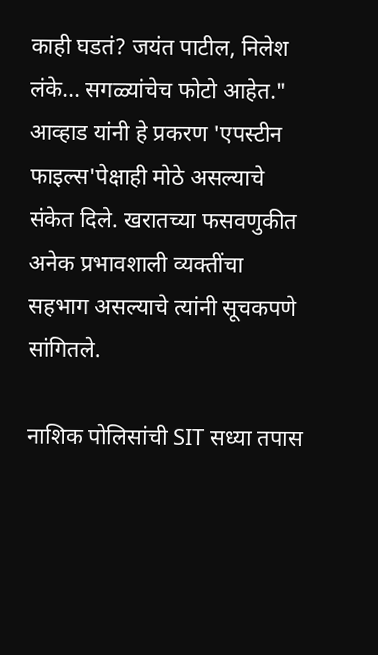काही घडतं? जयंत पाटील, निलेश लंके... सगळ्यांचेच फोटो आहेत." आव्हाड यांनी हे प्रकरण 'एपस्टीन फाइल्स'पेक्षाही मोठे असल्याचे संकेत दिले. खरातच्या फसवणुकीत अनेक प्रभावशाली व्यक्तींचा सहभाग असल्याचे त्यांनी सूचकपणे सांगितले.

नाशिक पोलिसांची SIT सध्या तपास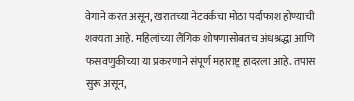वेगाने करत असून, खरातच्या नेटवर्कचा मोठा पर्दाफाश होण्याची शक्यता आहे. महिलांच्या लैंगिक शोषणासोबतच अंधश्रद्धा आणि फसवणुकीच्या या प्रकरणाने संपूर्ण महाराष्ट्र हादरला आहे. तपास सुरू असून,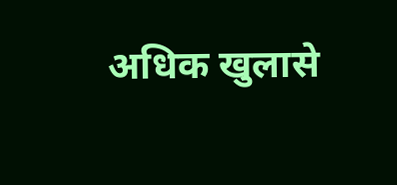अधिक खुलासे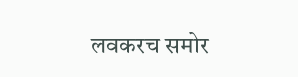लवकरच समोर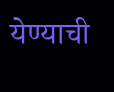येण्याची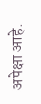अपेक्षा आहे.